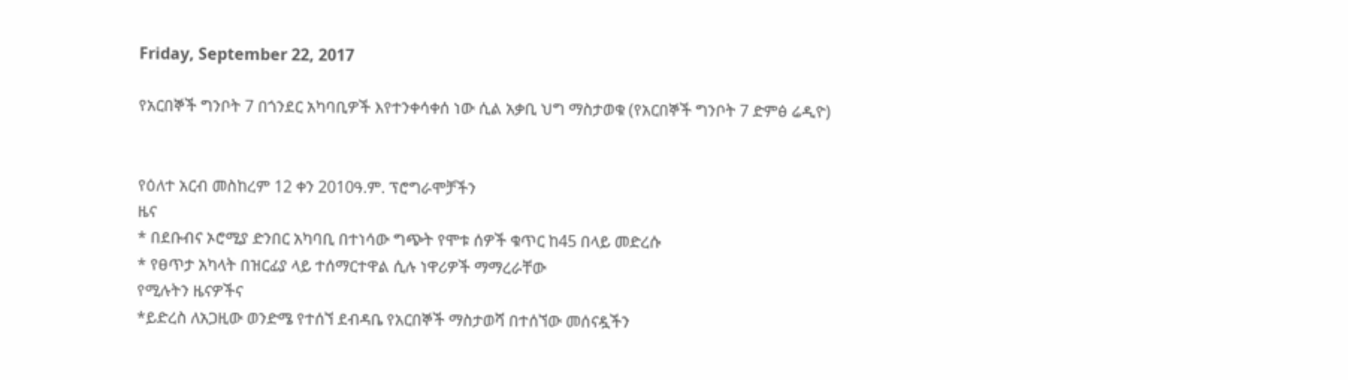Friday, September 22, 2017

የአርበኞች ግንቦት 7 በጎንደር አካባቢዎች እየተንቀሳቀሰ ነው ሲል አቃቢ ህግ ማስታወቁ (የአርበኞች ግንቦት 7 ድምፅ ሬዲዮ)


የዕለተ አርብ መስከረም 12 ቀን 2010ዓ.ም. ፕሮግራሞቻችን
ዜና
* በደቡብና ኦሮሚያ ድንበር አካባቢ በተነሳው ግጭት የሞቱ ሰዎች ቁጥር ከ45 በላይ መድረሱ
* የፀጥታ አካላት በዝርፊያ ላይ ተሰማርተዋል ሲሉ ነዋሪዎች ማማረራቸው
የሚሉትን ዜናዎችና
*ይድረስ ለአጋዚው ወንድሜ የተሰኘ ደብዳቤ የአርበኞች ማስታወሻ በተሰኘው መሰናዷችን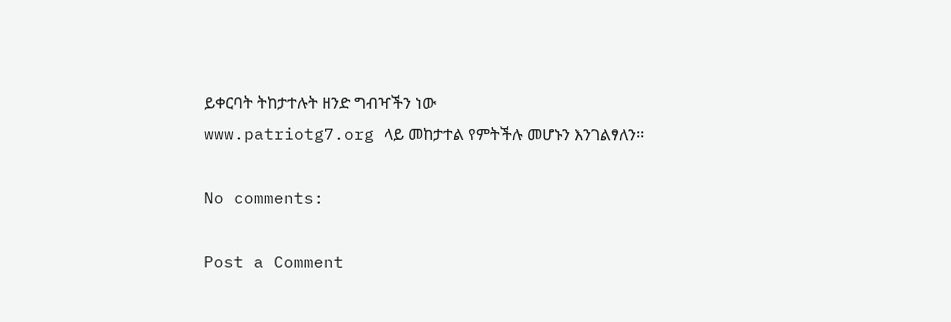ይቀርባት ትከታተሉት ዘንድ ግብዣችን ነው
www.patriotg7.org ላይ መከታተል የምትችሉ መሆኑን እንገልፃለን፡፡

No comments:

Post a Comment